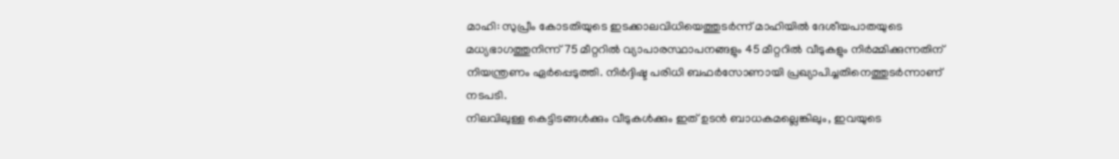മാഹി: സുപ്രീം കോടതിയുടെ ഇടക്കാലവിധിയെത്തുടർന്ന് മാഹിയിൽ ദേശീയപാതയുടെ മധ്യഭാഗത്തുനിന്ന് 75 മീറ്ററിൽ വ്യാപാരസ്ഥാപനങ്ങളും 45 മീറ്ററിൽ വീടുകളും നിർമ്മിക്കുന്നതിന് നിയന്ത്രണം ഏർപ്പെടുത്തി. നിർദ്ദിഷ്ട പരിധി ബഫർസോണായി പ്രഖ്യാപിച്ചതിനെത്തുടർന്നാണ് നടപടി.
നിലവിലുള്ള കെട്ടിടങ്ങൾക്കും വീടുകൾക്കും ഇത് ഉടൻ ബാധകമല്ലെങ്കിലും, ഇവയുടെ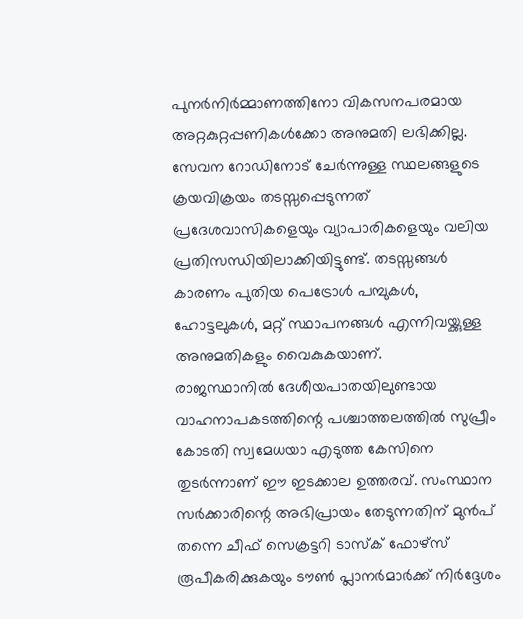പുനർനിർമ്മാണത്തിനോ വികസനപരമായ അറ്റകുറ്റപ്പണികൾക്കോ അനുമതി ലഭിക്കില്ല. സേവന റോഡിനോട് ചേർന്നുള്ള സ്ഥലങ്ങളുടെ ക്രയവിക്രയം തടസ്സപ്പെടുന്നത് പ്രദേശവാസികളെയും വ്യാപാരികളെയും വലിയ പ്രതിസന്ധിയിലാക്കിയിട്ടുണ്ട്. തടസ്സങ്ങൾ കാരണം പുതിയ പെട്രോൾ പമ്പുകൾ, ഹോട്ടലുകൾ, മറ്റ് സ്ഥാപനങ്ങൾ എന്നിവയ്ക്കുള്ള അനുമതികളും വൈകുകയാണ്.
രാജസ്ഥാനിൽ ദേശീയപാതയിലുണ്ടായ വാഹനാപകടത്തിന്റെ പശ്ചാത്തലത്തിൽ സുപ്രീം കോടതി സ്വമേധയാ എടുത്ത കേസിനെ തുടർന്നാണ് ഈ ഇടക്കാല ഉത്തരവ്. സംസ്ഥാന സർക്കാരിന്റെ അഭിപ്രായം തേടുന്നതിന് മുൻപ് തന്നെ ചീഫ് സെക്രട്ടറി ടാസ്ക് ഫോഴ്സ് രൂപീകരിക്കുകയും ടൗൺ പ്ലാനർമാർക്ക് നിർദ്ദേശം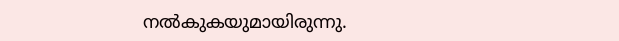നൽകുകയുമായിരുന്നു.